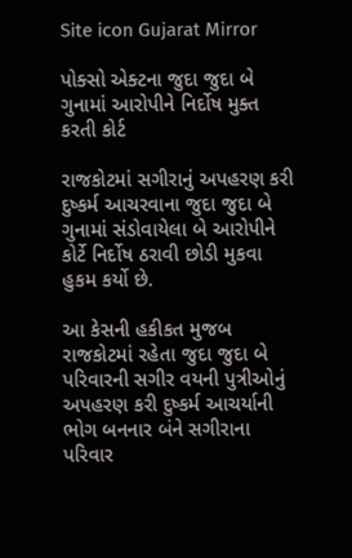Site icon Gujarat Mirror

પોક્સો એક્ટના જુદા જુદા બે ગુનામાં આરોપીને નિર્દોષ મુક્ત કરતી કોર્ટ

રાજકોટમાં સગીરાનું અપહરણ કરી દુષ્કર્મ આચરવાના જુદા જુદા બે ગુનામાં સંડોવાયેલા બે આરોપીને કોર્ટે નિર્દોષ ઠરાવી છોડી મુકવા હુકમ કર્યો છે.

આ કેસની હકીકત મુજબ રાજકોટમાં રહેતા જુદા જુદા બે પરિવારની સગીર વયની પુત્રીઓનું અપહરણ કરી દુષ્કર્મ આચર્યાની ભોગ બનનાર બંને સગીરાના પરિવાર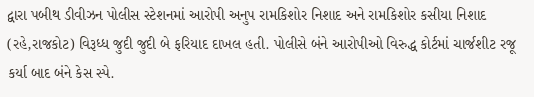દ્વારા પબીથ ડીવીઝન પોલીસ સ્ટેશનમાં આરોપી અનુપ રામકિશોર નિશાદ અને રામકિશોર કસીયા નિશાદ (રહે,રાજકોટ) વિરૂધ્ધ જુદી જુદી બે ફરિયાદ દાખલ હતી. પોલીસે બંને આરોપીઓ વિરુદ્ધ કોર્ટમાં ચાર્જશીટ રજૂ કર્યા બાદ બંને કેસ સ્પે.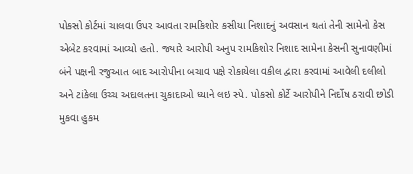પોકસો કોર્ટમાં ચાલવા ઉપર આવતા રામકિશોર કસીયા નિશાદનું અવસાન થતાં તેની સામેનો કેસ એબેટ કરવામાં આવ્યો હતો. જ્યારે આરોપી અનુપ રામકિશોર નિશાદ સામેના કેસની સુનાવણીમાં બંને પક્ષની રજુઆત બાદ આરોપીના બચાવ પક્ષે રોકાયેલા વકીલ દ્વારા કરવામાં આવેલી દલીલો અને ટાંકેલા ઉચ્ચ અદાલતના ચુકાદાઓ ધ્યાને લઇ સ્પે. પોકસો કોર્ટે આરોપીને નિર્દોષ ઠરાવી છોડી મુકવા હુકમ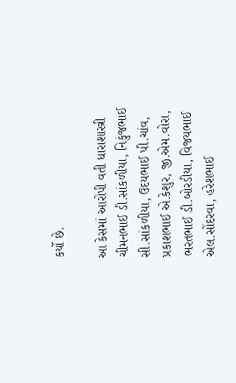કર્યો છે.

આ કેસમાં આરોપી વતી ધારાશાસ્ત્રી ચીમનભાઈ ડી.સાંકળીયા, નિકુંજભાઈ સી.સાંકળીયા, ઉદયભાઈ પી.ચાંવ, પ્રકાશભાઈ એ.કેશુર, જી.એમ.વોરા, ભરતભાઈ ડી.બોરડીયા, વિજયભાઈ એલ.સોંદરવા, હરેશભાઈ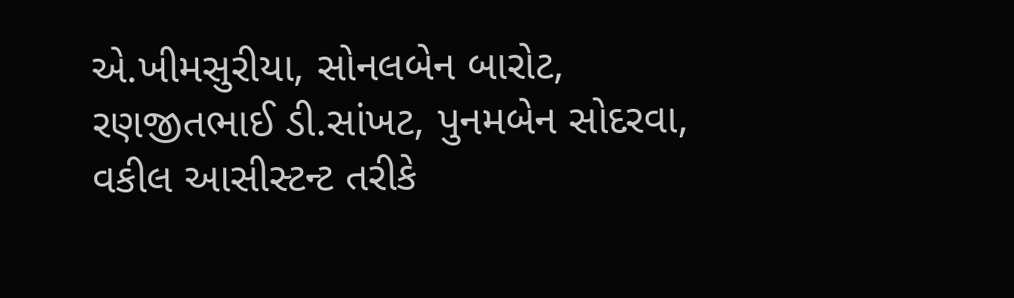એ.ખીમસુરીયા, સોનલબેન બારોટ, રણજીતભાઈ ડી.સાંખટ, પુનમબેન સોદરવા, વકીલ આસીસ્ટન્ટ તરીકે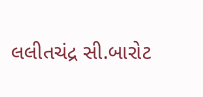લલીતચંદ્ર સી.બારોટ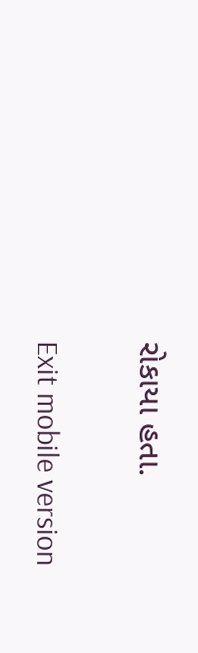રોકાયા હતા.

Exit mobile version